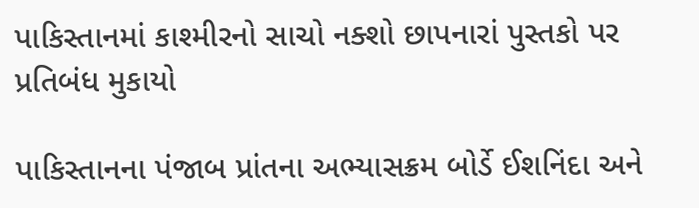પાકિસ્તાનમાં કાશ્મીરનો સાચો નક્શો છાપનારાં પુસ્તકો પર પ્રતિબંધ મુકાયો

પાકિસ્તાનના પંજાબ પ્રાંતના અભ્યાસક્રમ બોર્ડે ઈશનિંદા અને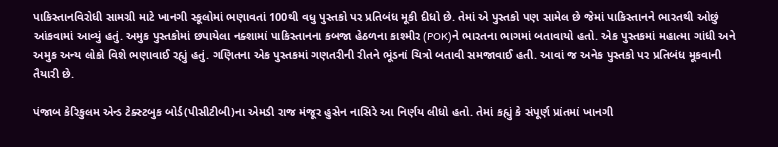પાકિસ્તાનવિરોધી સામગ્રી માટે ખાનગી સ્કૂલોમાં ભણાવતાં 100થી વધુ પુસ્તકો પર પ્રતિબંધ મૂકી દીધો છે. તેમાં એ પુસ્તકો પણ સામેલ છે જેમાં પાકિસ્તાનને ભારતથી ઓછું આંકવામાં આવ્યું હતું. અમુક પુસ્તકોમાં છપાયેલા નક્શામાં પાકિસ્તાનના કબજા હેઠળના કાશ્મીર (POK)ને ભારતના ભાગમાં બતાવાયો હતો. એક પુસ્તકમાં મહાત્મા ગાંધી અને અમુક અન્ય લોકો વિશે ભણાવાઈ રહ્યું હતું. ગણિતના એક પુસ્તકમાં ગણતરીની રીતને ભૂંડનાં ચિત્રો બતાવી સમજાવાઈ હતી. આવાં જ અનેક પુસ્તકો પર પ્રતિબંધ મૂકવાની તૈયારી છે.

પંજાબ કેરિકુલમ એન્ડ ટેક્સ્ટબુક બોર્ડ(પીસીટીબી)ના એમડી રાજ મંજૂર હુસેન નાસિરે આ નિર્ણય લીધો હતો. તેમાં કહ્યું કે સંપૂર્ણ પ્રાંતમાં ખાનગી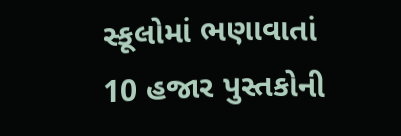સ્કૂલોમાં ભણાવાતાં 10 હજાર પુસ્તકોની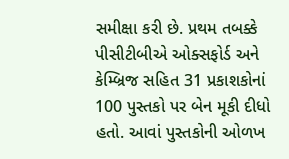સમીક્ષા કરી છે. પ્રથમ તબક્કે પીસીટીબીએ ઓક્સફોર્ડ અને કેમ્બ્રિજ સહિત 31 પ્રકાશકોનાં 100 પુસ્તકો પર બેન મૂકી દીધો હતો. આવાં પુસ્તકોની ઓળખ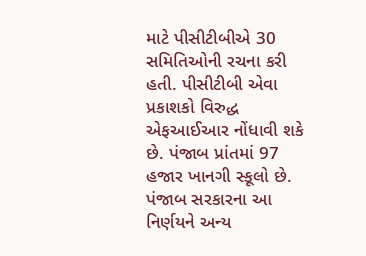માટે પીસીટીબીએ 30 સમિતિઓની રચના કરી હતી. પીસીટીબી એવા પ્રકાશકો વિરુદ્ધ એફઆઈઆર નોંધાવી શકે છે. પંજાબ પ્રાંતમાં 97 હજાર ખાનગી સ્કૂલો છે. પંજાબ સરકારના આ નિર્ણયને અન્ય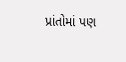પ્રાંતોમાં પણ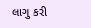લાગુ કરી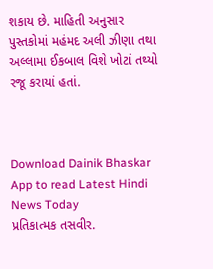શકાય છે. માહિતી અનુસાર પુસ્તકોમાં મહંમદ અલી ઝીણા તથા અલ્લામા ઈકબાલ વિશે ખોટાં તથ્યો રજૂ કરાયાં હતાં.



Download Dainik Bhaskar App to read Latest Hindi News Today
પ્રતિકાત્મક તસવીર.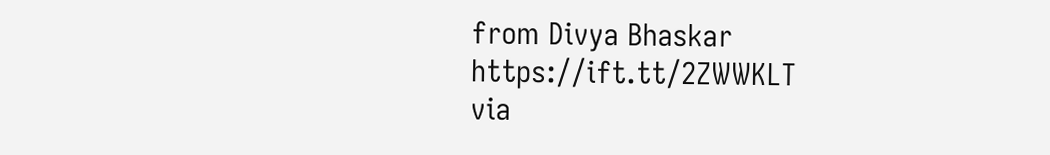from Divya Bhaskar https://ift.tt/2ZWWKLT
via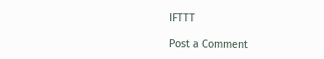IFTTT

Post a Comment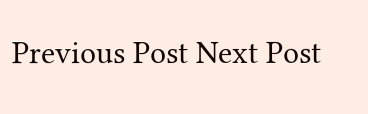Previous Post Next Post